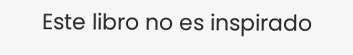Este libro no es inspirado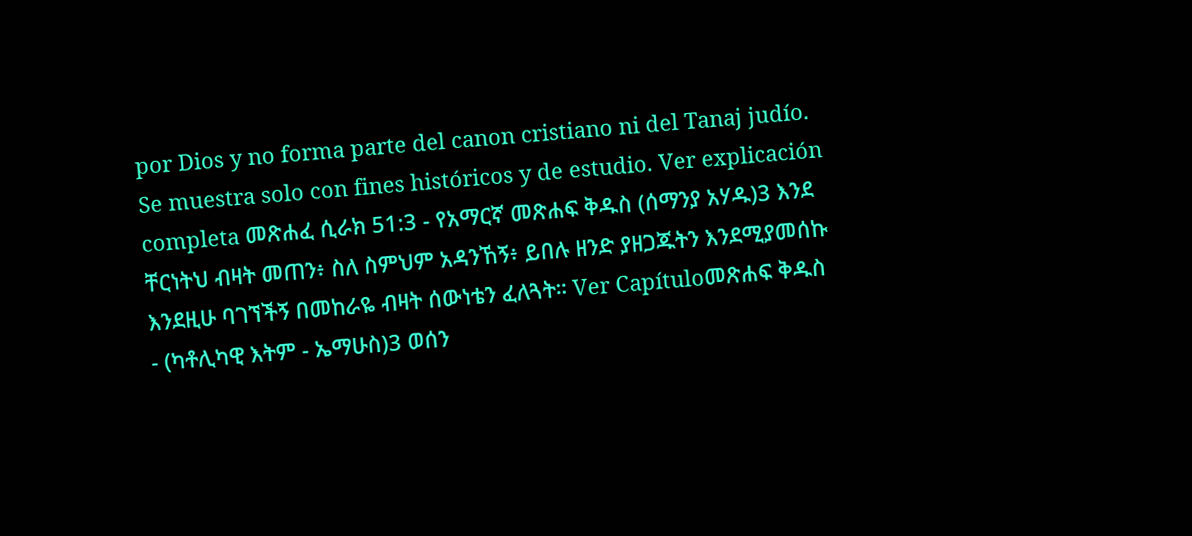por Dios y no forma parte del canon cristiano ni del Tanaj judío. Se muestra solo con fines históricos y de estudio. Ver explicación completa መጽሐፈ ሲራክ 51:3 - የአማርኛ መጽሐፍ ቅዱስ (ሰማንያ አሃዱ)3 እንደ ቸርነትህ ብዛት መጠን፥ ስለ ስምህም አዳንኸኝ፥ ይበሉ ዘንድ ያዘጋጁትን እንደሚያመሰኩ እንደዚሁ ባገኘችኝ በመከራዬ ብዛት ሰውነቴን ፈለጓት። Ver Capítuloመጽሐፍ ቅዱስ - (ካቶሊካዊ እትም - ኤማሁስ)3 ወሰን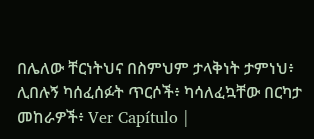በሌለው ቸርነትህና በስምህም ታላቅነት ታምነህ፥ ሊበሉኝ ካሰፈሰፉት ጥርሶች፥ ካሳለፈኳቸው በርካታ መከራዎች፥ Ver Capítulo |